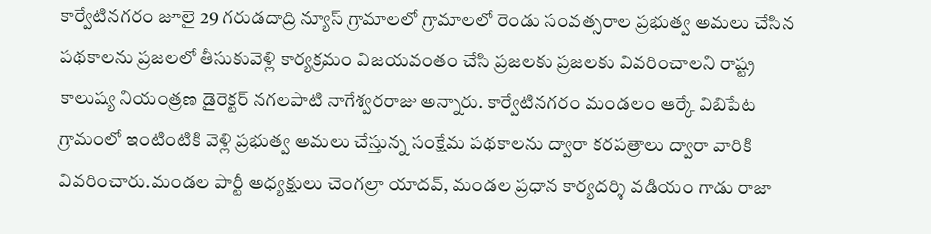కార్వేటినగరం జూలై 29 గరుడదాద్రి న్యూస్ గ్రామాలలో గ్రామాలలో రెండు సంవత్సరాల ప్రభుత్వ అమలు చేసిన పథకాలను ప్రజలలో తీసుకువెళ్లి కార్యక్రమం విజయవంతం చేసి ప్రజలకు ప్రజలకు వివరించాలని రాష్ట్ర కాలుష్య నియంత్రణ డైరెక్టర్ నగలపాటి నాగేశ్వరరాజు అన్నారు. కార్వేటినగరం మండలం ఆర్కే విబిపేట గ్రామంలో ఇంటింటికి వెళ్లి ప్రభుత్వ అమలు చేస్తున్న సంక్షేమ పథకాలను ద్వారా కరపత్రాలు ద్వారా వారికి వివరించారు.మండల పార్టీ అధ్యక్షులు చెంగల్రా యాదవ్, మండల ప్రధాన కార్యదర్శి వడియం గాడు రాజా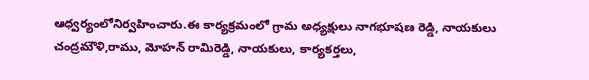ఆధ్వర్యంలోనిర్వహించారు.ఈ కార్యక్రమంలో గ్రామ అధ్యక్షులు నాగభూషణ రెడ్డి, నాయకులు చంద్రమౌళి,రాము, మోహన్ రామిరెడ్డి, నాయకులు, కార్యకర్తలు,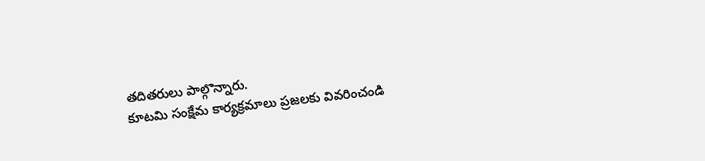తదితరులు పాల్గొన్నారు.
కూటమి సంక్షేమ కార్యక్రమాలు ప్రజలకు వివరించండి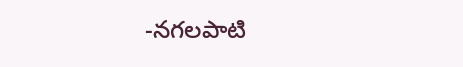-నగలపాటి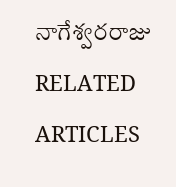నాగేశ్వరరాజు
RELATED ARTICLES